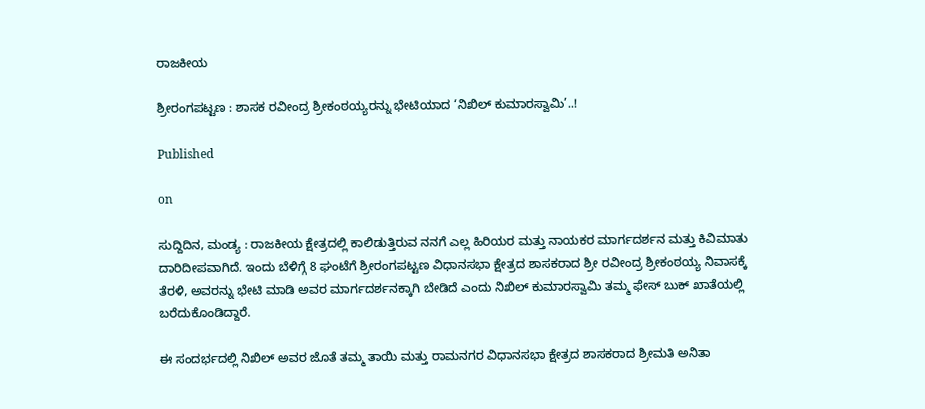ರಾಜಕೀಯ

ಶ್ರೀರಂಗಪಟ್ಟಣ : ಶಾಸಕ ರವೀಂದ್ರ ಶ್ರೀಕಂಠಯ್ಯರನ್ನು ಭೇಟಿಯಾದ ‘ನಿಖಿಲ್ ಕುಮಾರಸ್ವಾಮಿ’..!

Published

on

ಸುದ್ದಿದಿನ, ಮಂಡ್ಯ : ರಾಜಕೀಯ ಕ್ಷೇತ್ರದಲ್ಲಿ ಕಾಲಿಡುತ್ತಿರುವ ನನಗೆ ಎಲ್ಲ ಹಿರಿಯರ ಮತ್ತು ನಾಯಕರ ಮಾರ್ಗದರ್ಶನ ಮತ್ತು ಕಿವಿಮಾತು ದಾರಿದೀಪವಾಗಿದೆ. ಇಂದು ಬೆಳಿಗ್ಗೆ 8 ಘಂಟೆಗೆ ಶ್ರೀರಂಗಪಟ್ಟಣ ವಿಧಾನಸಭಾ ಕ್ಷೇತ್ರದ ಶಾಸಕರಾದ ಶ್ರೀ ರವೀಂದ್ರ ಶ್ರೀಕಂಠಯ್ಯ ನಿವಾಸಕ್ಕೆ ತೆರಳಿ, ಅವರನ್ನು ಭೇಟಿ ಮಾಡಿ ಅವರ ಮಾರ್ಗದರ್ಶನಕ್ಕಾಗಿ ಬೇಡಿದೆ ಎಂದು ನಿಖಿಲ್ ಕುಮಾರಸ್ವಾಮಿ ತಮ್ಮ ಫೇಸ್ ಬುಕ್ ಖಾತೆಯಲ್ಲಿ ಬರೆದುಕೊಂಡಿದ್ದಾರೆ.

ಈ ಸಂದರ್ಭದಲ್ಲಿ ನಿಖಿಲ್ ಅವರ ಜೊತೆ ತಮ್ಮ ತಾಯಿ ಮತ್ತು ರಾಮನಗರ ವಿಧಾನಸಭಾ ಕ್ಷೇತ್ರದ ಶಾಸಕರಾದ ಶ್ರೀಮತಿ ಅನಿತಾ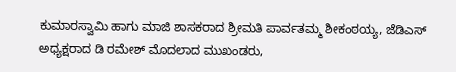ಕುಮಾರಸ್ವಾಮಿ ಹಾಗು ಮಾಜಿ ಶಾಸಕರಾದ ಶ್ರೀಮತಿ ಪಾರ್ವತಮ್ಮ ಶೀಕಂಠಯ್ಯ, ಜೆಡಿಎಸ್ ಅಧ್ಯಕ್ಷರಾದ ಡಿ ರಮೇಶ್ ಮೊದಲಾದ ಮುಖಂಡರು,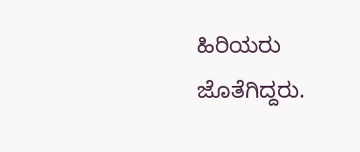ಹಿರಿಯರು ಜೊತೆಗಿದ್ದರು.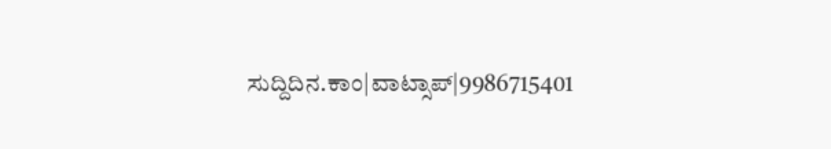ಸುದ್ದಿದಿನ.ಕಾಂ|ವಾಟ್ಸಾಪ್|9986715401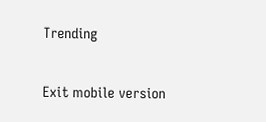Trending

Exit mobile version